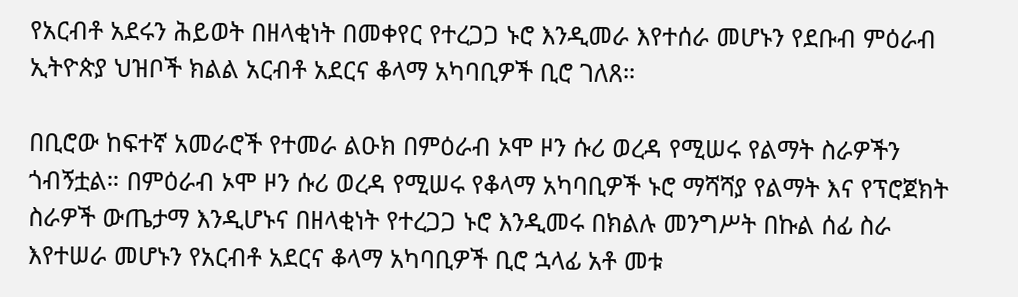የአርብቶ አደሩን ሕይወት በዘላቂነት በመቀየር የተረጋጋ ኑሮ እንዲመራ እየተሰራ መሆኑን የደቡብ ምዕራብ ኢትዮጵያ ህዝቦች ክልል አርብቶ አደርና ቆላማ አካባቢዎች ቢሮ ገለጸ።

በቢሮው ከፍተኛ አመራሮች የተመራ ልዑክ በምዕራብ ኦሞ ዞን ሱሪ ወረዳ የሚሠሩ የልማት ስራዎችን ጎብኝቷል። በምዕራብ ኦሞ ዞን ሱሪ ወረዳ የሚሠሩ የቆላማ አካባቢዎች ኑሮ ማሻሻያ የልማት እና የፕሮጀክት ስራዎች ውጤታማ እንዲሆኑና በዘላቂነት የተረጋጋ ኑሮ እንዲመሩ በክልሉ መንግሥት በኩል ሰፊ ስራ እየተሠራ መሆኑን የአርብቶ አደርና ቆላማ አካባቢዎች ቢሮ ኋላፊ አቶ መቱ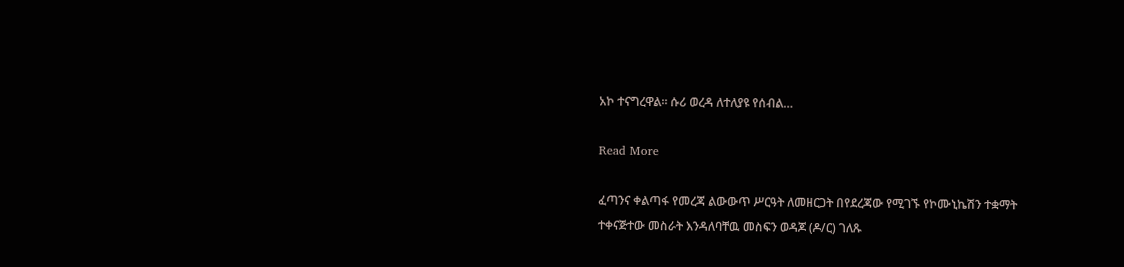አኮ ተናግረዋል። ሱሪ ወረዳ ለተለያዩ የሰብል…

Read More

ፈጣንና ቀልጣፋ የመረጃ ልውውጥ ሥርዓት ለመዘርጋት በየደረጃው የሚገኙ የኮሙኒኬሽን ተቋማት ተቀናጅተው መስራት እንዳለባቸዉ መስፍን ወዳጆ (ዶ/ር) ገለጹ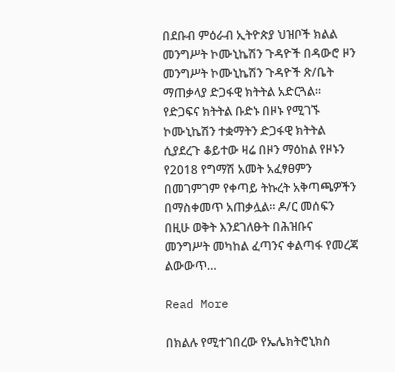በደቡብ ምዕራብ ኢትዮጵያ ህዝቦች ክልል መንግሥት ኮሙኒኬሽን ጉዳዮች በዳውሮ ዞን መንግሥት ኮሙኒኬሽን ጉዳዮች ጽ/ቤት ማጠቃላያ ድጋፋዊ ክትትል አድርጓል። የድጋፍና ክትትል ቡድኑ በዞኑ የሚገኙ ኮሙኒኬሽን ተቋማትን ድጋፋዊ ክትትል ሲያደረጉ ቆይተው ዛሬ በዞን ማዕከል የዞኑን የ2018 የግማሽ አመት አፈፃፀምን በመገምገም የቀጣይ ትኩረት አቅጣጫዎችን በማስቀመጥ አጠቃሏል። ዶ/ር መሰፍን በዚሁ ወቅት እንደገለፁት በሕዝቡና መንግሥት መካከል ፈጣንና ቀልጣፋ የመረጃ ልውውጥ…

Read More

በክልሉ የሚተገበረው የኤሌክትሮኒክስ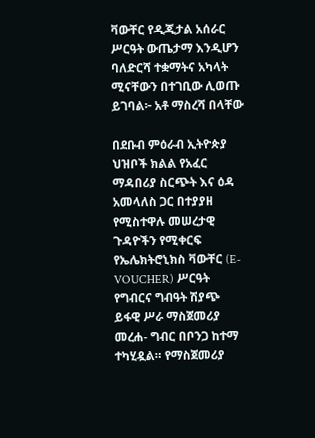ቫውቸር የዲጂታል አሰራር ሥርዓት ውጤታማ እንዲሆን ባለድርሻ ተቋማትና አካላት ሚናቸውን በተገቢው ሊወጡ ይገባል፦ አቶ ማስረሻ በላቸው

በደቡብ ምዕራብ ኢትዮጵያ ህዝቦች ክልል የአፈር ማዳበሪያ ስርጭት እና ዕዳ አመላለስ ጋር በተያያዘ የሚስተዋሉ መሠረታዊ ጉዳዮችን የሚቀርፍ የኤሌክትሮኒክስ ቫውቸር (E-VOUCHER) ሥርዓት የግብርና ግብዓት ሽያጭ ይፋዊ ሥራ ማስጀመሪያ መረሐ- ግብር በቦንጋ ከተማ ተካሂዷል። የማስጀመሪያ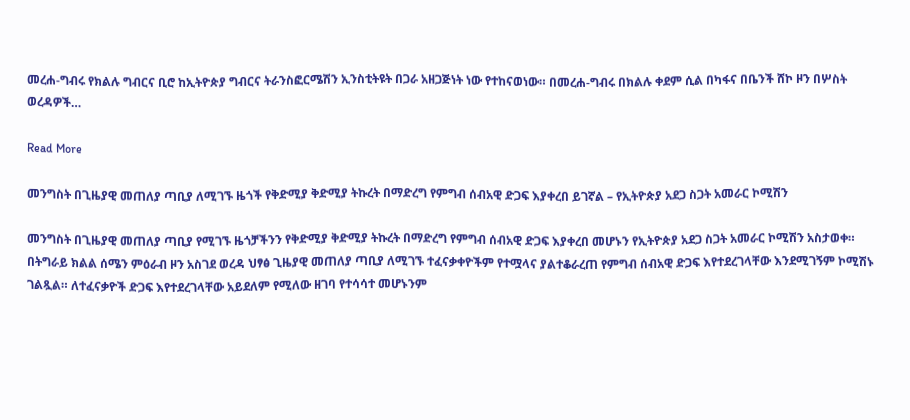መረሐ-ግብሩ የክልሉ ግብርና ቢሮ ከኢትዮጵያ ግብርና ትራንስፎርሜሽን ኢንስቲትዩት በጋራ አዘጋጅነት ነው የተከናወነው። በመረሐ-ግብሩ በክልሉ ቀደም ሲል በካፋና በቤንች ሸኮ ዞን በሦስት ወረዳዎች…

Read More

መንግስት በጊዜያዊ መጠለያ ጣቢያ ለሚገኙ ዜጎች የቅድሚያ ቅድሚያ ትኩረት በማድረግ የምግብ ሰብአዊ ድጋፍ እያቀረበ ይገኛል – የኢትዮጵያ አደጋ ስጋት አመራር ኮሚሽን

መንግስት በጊዜያዊ መጠለያ ጣቢያ የሚገኙ ዜጎቻችንን የቅድሚያ ቅድሚያ ትኩረት በማድረግ የምግብ ሰብአዊ ድጋፍ እያቀረበ መሆኑን የኢትዮጵያ አደጋ ስጋት አመራር ኮሚሽን አስታወቀ። በትግራይ ክልል ሰሜን ምዕራብ ዞን አስገደ ወረዳ ህፃፅ ጊዜያዊ መጠለያ ጣቢያ ለሚገኙ ተፈናቃቀዮችም የተሟላና ያልተቆራረጠ የምግብ ሰብአዊ ድጋፍ እየተደረገላቸው እንደሚገኝም ኮሚሽኑ ገልጿል። ለተፈናቃዮች ድጋፍ እየተደረገላቸው አይደለም የሚለው ዘገባ የተሳሳተ መሆኑንም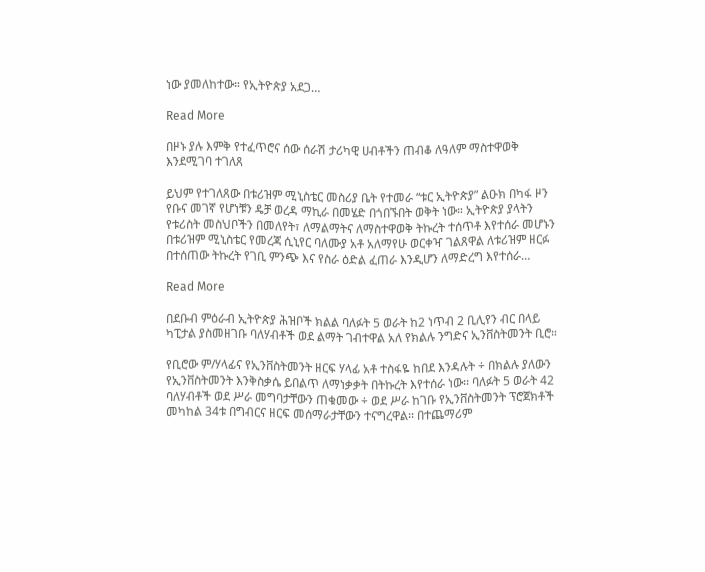ነው ያመለከተው። የኢትዮጵያ አደጋ…

Read More

በዞኑ ያሉ እምቅ የተፈጥሮና ሰው ሰራሽ ታሪካዊ ሀብቶችን ጠብቆ ለዓለም ማስተዋወቅ እንደሚገባ ተገለጸ

ይህም የተገለጸው በቱሪዝም ሚኒስቴር መስሪያ ቤት የተመራ “ቱር ኢትዮጵያ” ልዑክ በካፋ ዞን የቡና መገኛ የሆነቹን ዴቻ ወረዳ ማኪራ በመሄድ በጎበኙበት ወቅት ነው። ኢትዮጵያ ያላትን የቱሪስት መስህቦችን በመለየት፣ ለማልማትና ለማስተዋወቅ ትኩረት ተሰጥቶ እየተሰራ መሆኑን በቱሪዝም ሚኒስቴር የመረጃ ሲኒየር ባለሙያ አቶ አለማየሁ ወርቀዣ ገልጸዋል ለቱሪዝም ዘርፉ በተሰጠው ትኩረት የገቢ ምንጭ እና የስራ ዕድል ፈጠራ እንዲሆን ለማድረግ እየተሰራ…

Read More

በደቡብ ምዕራብ ኢትዮጵያ ሕዝቦች ክልል ባለፉት 5 ወራት ከ2 ነጥብ 2 ቢሊየን ብር በላይ ካፒታል ያስመዘገቡ ባለሃብቶች ወደ ልማት ገብተዋል አለ የክልሉ ንግድና ኢንቨስትመንት ቢሮ።

የቢሮው ም/ሃላፊና የኢንቨስትመንት ዘርፍ ሃላፊ አቶ ተስፋዬ ከበደ እንዳሉት ÷ በክልሉ ያለውን የኢንቨስትመንት እንቅስቃሴ ይበልጥ ለማነቃቃት በትኩረት እየተሰራ ነው፡፡ ባለፉት 5 ወራት 42 ባለሃብቶች ወደ ሥራ መግባታቸውን ጠቁመው ÷ ወደ ሥራ ከገቡ የኢንቨስትመንት ፕሮጀክቶች መካከል 34ቱ በግብርና ዘርፍ መሰማራታቸውን ተናግረዋል፡፡ በተጨማሪም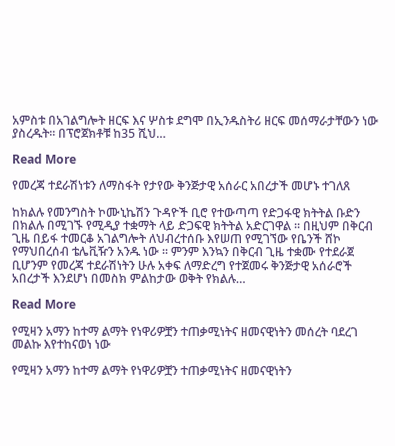አምስቱ በአገልግሎት ዘርፍ እና ሦስቱ ደግሞ በኢንዱስትሪ ዘርፍ መሰማራታቸውን ነው ያስረዱት፡፡ በፕሮጀክቶቹ ከ35 ሺህ…

Read More

የመረጃ ተደራሽነቱን ለማስፋት የታየው ቅንጅታዊ አሰራር አበረታች መሆኑ ተገለጸ

ከክልሉ የመንግስት ኮሙኒኬሽን ጉዳዮች ቢሮ የተውጣጣ የድጋፋዊ ክትትል ቡድን በክልሉ በሚገኙ የሚዲያ ተቋማት ላይ ድጋፍዊ ክትትል አድርገዋል ። በዚህም በቅርብ ጊዜ በይፋ ተመርቆ አገልግሎት ለህብረተሰቡ እየሠጠ የሚገኘው የቤንች ሸኮ የማህበረሰብ ቴሌቪዥን አንዱ ነው ። ምንም እንኳን በቅርብ ጊዜ ተቋሙ የተደራጀ ቢሆንም የመረጃ ተደራሽነትን ሁሉ አቀፍ ለማድረግ የተጀመሩ ቅንጅታዊ አሰራሮች አበረታች እንደሆነ በመስክ ምልከታው ወቅት የክልሉ…

Read More

የሚዛን አማን ከተማ ልማት የነዋሪዎቿን ተጠቃሚነትና ዘመናዊነትን መሰረት ባደረገ መልኩ እየተከናወነ ነው

የሚዛን አማን ከተማ ልማት የነዋሪዎቿን ተጠቃሚነትና ዘመናዊነትን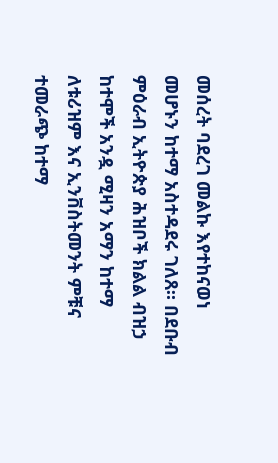መሰረት ባደረገ መልኩ እየተከናወነ መሆኑን ከተማ አስተዳደሩ ገለጸ። በደቡብ ምዕራብ ኢትዮጵያ ሕዝቦች ክልል ብዝኃ ከተሞች አንዷ ሚዛን አማን ከተማ ለቱሪዝም እና ኢንቨስትመንት ምቹና ተመራጭ ከተማ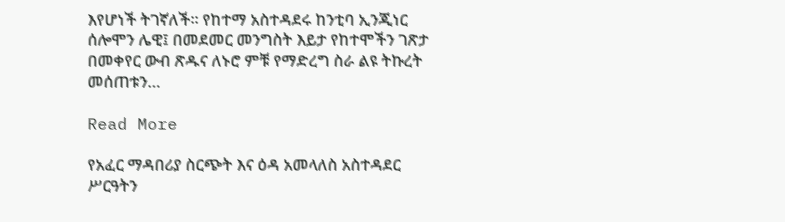እየሆነች ትገኛለች። የከተማ አስተዳደሩ ከንቲባ ኢንጂነር ሰሎሞን ሌዊ፤ በመደመር መንግስት እይታ የከተሞችን ገጽታ በመቀየር ውብ ጽዱና ለኑሮ ምቹ የማድረግ ስራ ልዩ ትኩረት መሰጠቱን…

Read More

የአፈር ማዳበሪያ ስርጭት እና ዕዳ አመላለስ አስተዳደር ሥርዓትን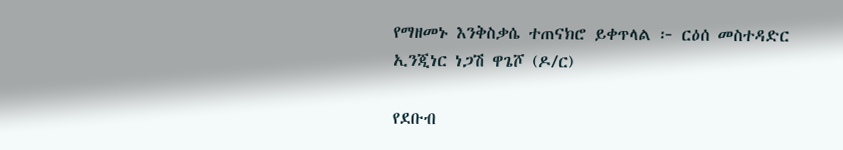የማዘመኑ እንቅስቃሴ ተጠናክሮ ይቀጥላል ፦ ርዕሰ መስተዳድር ኢንጂነር ነጋሽ ዋጌሾ (ዶ/ር)

የደቡብ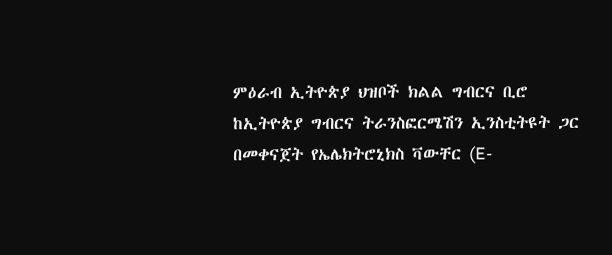ምዕራብ ኢትዮጵያ ህዝቦች ክልል ግብርና ቢሮ ከኢትዮጵያ ግብርና ትራንስፎርሜሽን ኢንስቲትዩት ጋር በመቀናጀት የኤሌክትሮኒክስ ቫውቸር (E-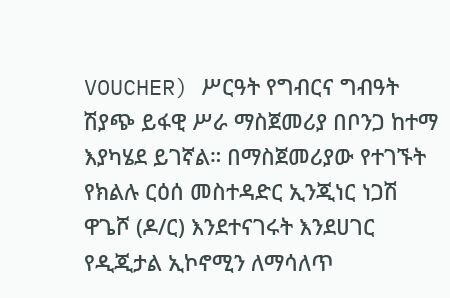VOUCHER) ሥርዓት የግብርና ግብዓት ሽያጭ ይፋዊ ሥራ ማስጀመሪያ በቦንጋ ከተማ እያካሄደ ይገኛል። በማስጀመሪያው የተገኙት የክልሉ ርዕሰ መስተዳድር ኢንጂነር ነጋሽ ዋጌሾ (ዶ/ር) እንደተናገሩት እንደሀገር የዲጂታል ኢኮኖሚን ለማሳለጥ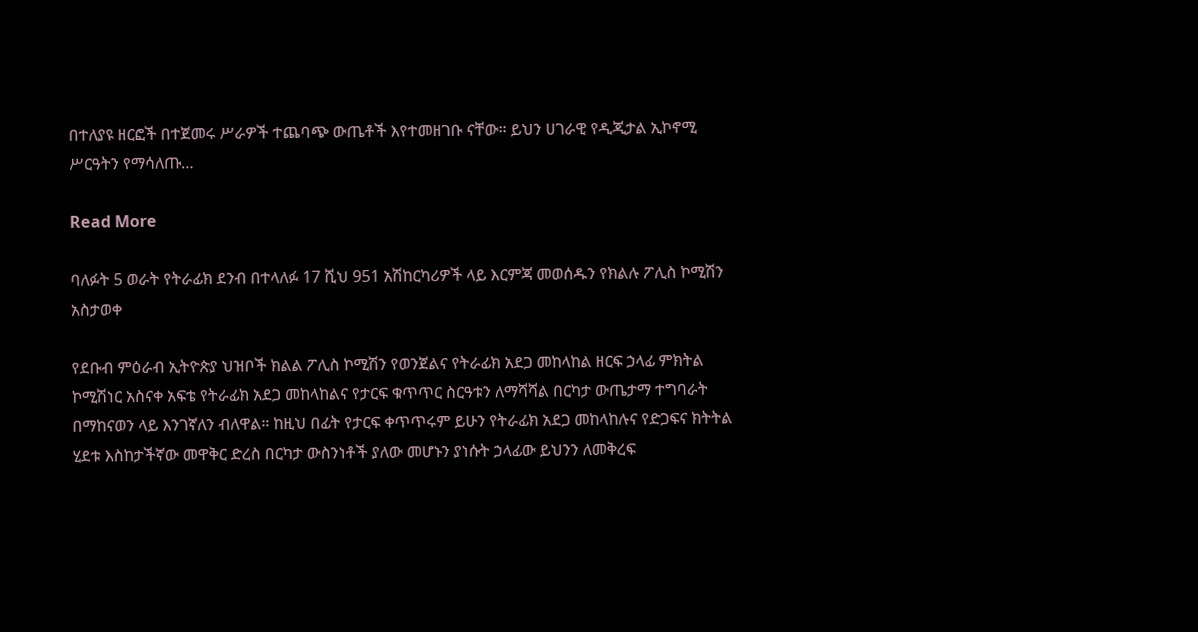በተለያዩ ዘርፎች በተጀመሩ ሥራዎች ተጨባጭ ውጤቶች እየተመዘገቡ ናቸው። ይህን ሀገራዊ የዲጂታል ኢኮኖሚ ሥርዓትን የማሳለጡ…

Read More

ባለፉት 5 ወራት የትራፊክ ደንብ በተላለፉ 17 ሺህ 951 አሽከርካሪዎች ላይ እርምጃ መወሰዱን የክልሉ ፖሊስ ኮሚሽን አስታወቀ

የደቡብ ምዕራብ ኢትዮጵያ ህዝቦች ክልል ፖሊስ ኮሚሽን የወንጀልና የትራፊክ አደጋ መከላከል ዘርፍ ኃላፊ ምክትል ኮሚሽነር አስናቀ አፍቴ የትራፊክ አደጋ መከላከልና የታርፍ ቁጥጥር ስርዓቱን ለማሻሻል በርካታ ውጤታማ ተግባራት በማከናወን ላይ እንገኛለን ብለዋል። ከዚህ በፊት የታርፍ ቀጥጥሩም ይሁን የትራፊክ አደጋ መከላከሉና የድጋፍና ክትትል ሂደቱ እስከታችኛው መዋቅር ድረስ በርካታ ውስንነቶች ያለው መሆኑን ያነሱት ኃላፊው ይህንን ለመቅረፍ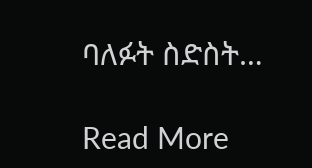ባለፉት ስድስት…

Read More